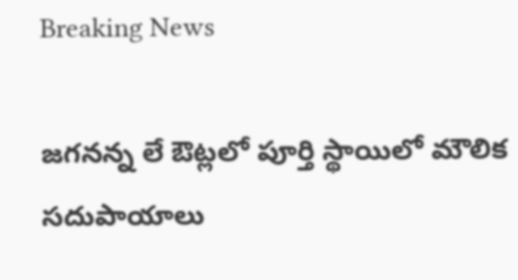Breaking News

జగనన్న లే ఔట్లలో పూర్తి స్థాయిలో మౌలిక సదుపాయాలు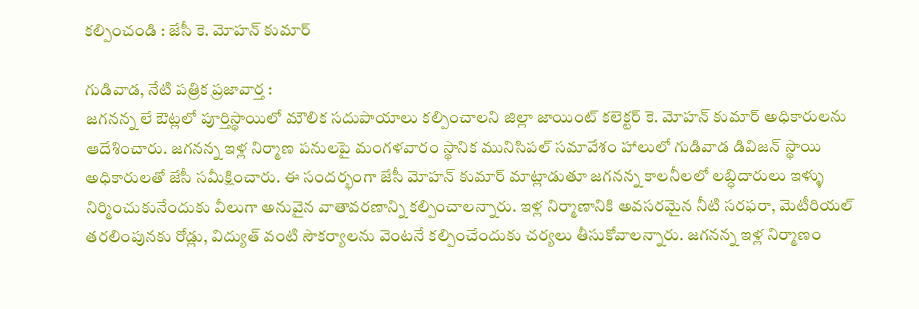కల్పించండి : జేసీ కె. మోహన్ కుమార్

గుడివాడ, నేటి పత్రిక ప్రజావార్త :
జగనన్న లే ఔట్లలో పూర్తిస్థాయిలో మౌలిక సదుపాయాలు కల్పించాలని జిల్లా జాయింట్ కలెక్టర్ కె. మోహన్ కుమార్ అధికారులను ఆదేశించారు. జగనన్న ఇళ్ల నిర్మాణ పనులపై మంగళవారం స్థానిక మునిసిపల్ సమావేశం హాలులో గుడివాడ డివిజన్ స్థాయి అధికారులతో జేసీ సమీక్షించారు. ఈ సందర్భంగా జేసీ మోహన్ కుమార్ మాట్లాడుతూ జగనన్న కాలనీలలో లబ్ధిదారులు ఇళ్ళు నిర్మించుకునేందుకు వీలుగా అనువైన వాతావరణాన్ని కల్పించాలన్నారు. ఇళ్ల నిర్మాణానికి అవసరమైన నీటి సరఫరా, మెటీరియల్ తరలింపునకు రోడ్లు, విద్యుత్ వంటి సౌకర్యాలను వెంటనే కల్పించేందుకు చర్యలు తీసుకోవాలన్నారు. జగనన్న ఇళ్ల నిర్మాణం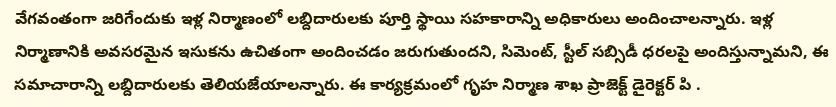వేగవంతంగా జరిగేందుకు ఇళ్ల నిర్మాణంలో లబ్దిదారులకు పూర్తి స్థాయి సహకారాన్ని అధికారులు అందించాలన్నారు. ఇళ్ల నిర్మాణానికి అవసరమైన ఇసుకను ఉచితంగా అందించడం జరుగుతుందని, సిమెంట్, స్టీల్ సబ్సిడీ ధరలపై అందిస్తున్నామని, ఈ సమాచారాన్ని లబ్దిదారులకు తెలియజేయాలన్నారు. ఈ కార్యక్రమంలో గృహ నిర్మాణ శాఖ ప్రాజెక్ట్ డైరెక్టర్ పి .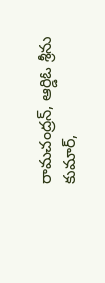రామచంద్రన్, ఆర్డిఓ శ్రీను కుమార్,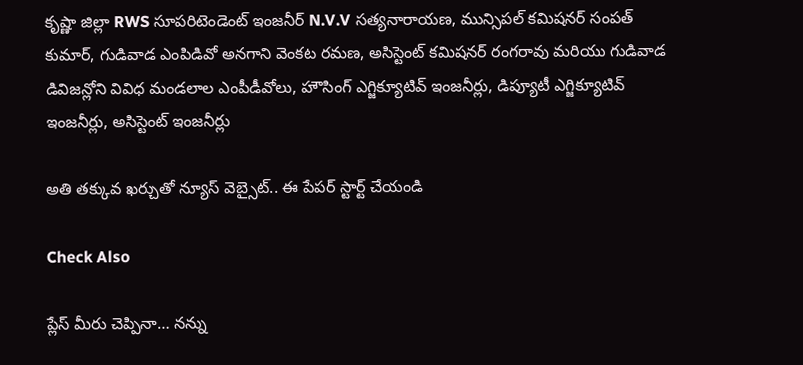కృష్ణా జిల్లా RWS సూపరిటెండెంట్ ఇంజనీర్ N.V.V సత్యనారాయణ, మున్సిపల్ కమిషనర్ సంపత్ కుమార్, గుడివాడ ఎంపిడివో అనగాని వెంకట రమణ, అసిస్టెంట్ కమిషనర్ రంగరావు మరియు గుడివాడ డివిజన్లోని వివిధ మండలాల ఎంపీడీవోలు, హౌసింగ్ ఎగ్జిక్యూటివ్ ఇంజనీర్లు, డిప్యూటీ ఎగ్జిక్యూటివ్ ఇంజనీర్లు, అసిస్టెంట్ ఇంజనీర్లు

అతి తక్కువ ఖర్చుతో న్యూస్ వెబ్సైట్.. ఈ పేపర్ స్టార్ట్ చేయండి

Check Also

ప్లేస్ మీరు చెప్పినా… నన్ను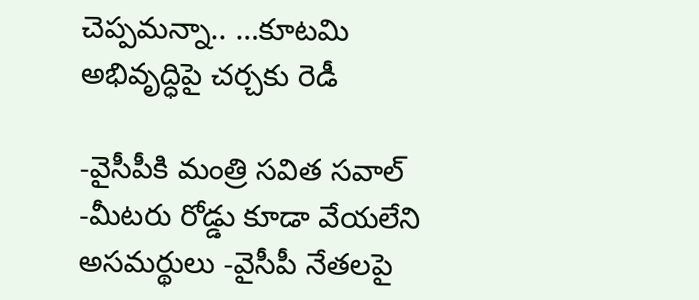చెప్పమన్నా.. …కూటమి అభివృద్ధిపై చర్చకు రెడీ

-వైసీపీకి మంత్రి సవిత సవాల్ -మీటరు రోడ్డు కూడా వేయలేని అసమర్థులు -వైసీపీ నేతలపై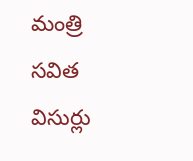మంత్రి సవిత విసుర్లు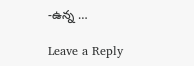-ఉన్న …

Leave a Reply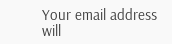Your email address will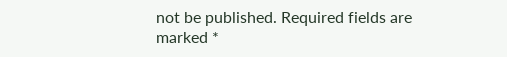not be published. Required fields are marked *